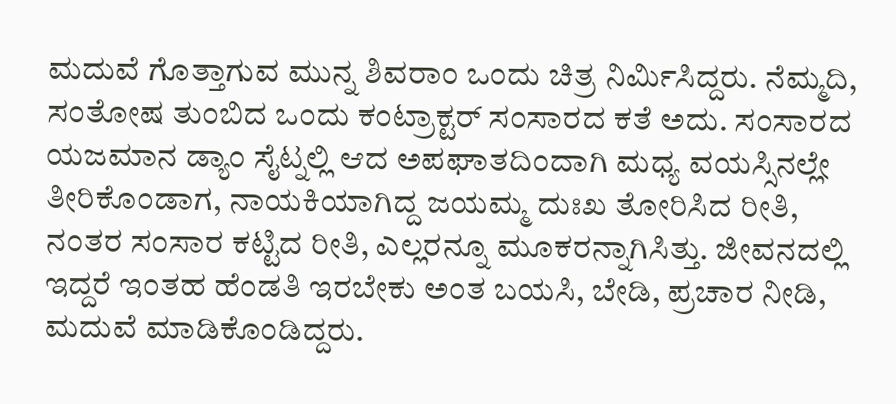ಮದುವೆ ಗೊತ್ತಾಗುವ ಮುನ್ನ ಶಿವರಾಂ ಒಂದು ಚಿತ್ರ ನಿರ್ಮಿಸಿದ್ದರು. ನೆಮ್ಮದಿ, ಸಂತೋಷ ತುಂಬಿದ ಒಂದು ಕಂಟ್ರಾಕ್ಟರ್ ಸಂಸಾರದ ಕತೆ ಅದು. ಸಂಸಾರದ ಯಜಮಾನ ಡ್ಯಾಂ ಸೈಟ್ನಲ್ಲಿ ಆದ ಅಪಘಾತದಿಂದಾಗಿ ಮಧ್ಯ ವಯಸ್ಸಿನಲ್ಲೇ ತೀರಿಕೊಂಡಾಗ, ನಾಯಕಿಯಾಗಿದ್ದ ಜಯಮ್ಮ ದುಃಖ ತೋರಿಸಿದ ರೀತಿ, ನಂತರ ಸಂಸಾರ ಕಟ್ಟಿದ ರೀತಿ, ಎಲ್ಲರನ್ನೂ ಮೂಕರನ್ನಾಗಿಸಿತ್ತು. ಜೀವನದಲ್ಲಿ ಇದ್ದರೆ ಇಂತಹ ಹೆಂಡತಿ ಇರಬೇಕು ಅಂತ ಬಯಸಿ, ಬೇಡಿ, ಪ್ರಚಾರ ನೀಡಿ, ಮದುವೆ ಮಾಡಿಕೊಂಡಿದ್ದರು.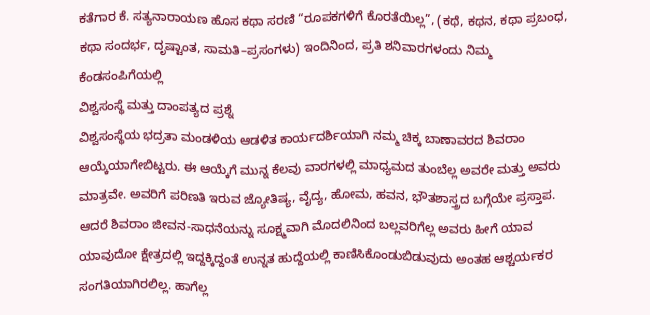ಕತೆಗಾರ ಕೆ. ಸತ್ಯನಾರಾಯಣ ಹೊಸ ಕಥಾ ಸರಣಿ “ರೂಪಕಗಳಿಗೆ ಕೊರತೆಯಿಲ್ಲ”, (ಕಥೆ, ಕಥನ, ಕಥಾ ಪ್ರಬಂಧ, ಕಥಾ ಸಂದರ್ಭ, ದೃಷ್ಟಾಂತ, ಸಾಮತಿ–ಪ್ರಸಂಗಳು) ಇಂದಿನಿಂದ, ಪ್ರತಿ ಶನಿವಾರಗಳಂದು ನಿಮ್ಮ ಕೆಂಡಸಂಪಿಗೆಯಲ್ಲಿ
ವಿಶ್ವಸಂಸ್ಥೆ ಮತ್ತು ದಾಂಪತ್ಯದ ಪ್ರಶ್ನೆ
ವಿಶ್ವಸಂಸ್ಥೆಯ ಭದ್ರತಾ ಮಂಡಳಿಯ ಆಡಳಿತ ಕಾರ್ಯದರ್ಶಿಯಾಗಿ ನಮ್ಮ ಚಿಕ್ಕ ಬಾಣಾವರದ ಶಿವರಾಂ ಆಯ್ಕೆಯಾಗೇಬಿಟ್ಟರು. ಈ ಆಯ್ಕೆಗೆ ಮುನ್ನ ಕೆಲವು ವಾರಗಳಲ್ಲಿ ಮಾಧ್ಯಮದ ತುಂಬೆಲ್ಲ ಅವರೇ ಮತ್ತು ಅವರು ಮಾತ್ರವೇ. ಅವರಿಗೆ ಪರಿಣತಿ ಇರುವ ಜ್ಯೋತಿಷ್ಯ, ವೈದ್ಯ, ಹೋಮ, ಹವನ, ಭೌತಶಾಸ್ತ್ರದ ಬಗ್ಗೆಯೇ ಪ್ರಸ್ತಾಪ. ಆದರೆ ಶಿವರಾಂ ಜೀವನ-ಸಾಧನೆಯನ್ನು ಸೂಕ್ಷ್ಮವಾಗಿ ಮೊದಲಿನಿಂದ ಬಲ್ಲವರಿಗೆಲ್ಲ ಅವರು ಹೀಗೆ ಯಾವ ಯಾವುದೋ ಕ್ಷೇತ್ರದಲ್ಲಿ ಇದ್ದಕ್ಕಿದ್ದಂತೆ ಉನ್ನತ ಹುದ್ದೆಯಲ್ಲಿ ಕಾಣಿಸಿಕೊಂಡುಬಿಡುವುದು ಅಂತಹ ಆಶ್ಚರ್ಯಕರ ಸಂಗತಿಯಾಗಿರಲಿಲ್ಲ. ಹಾಗೆಲ್ಲ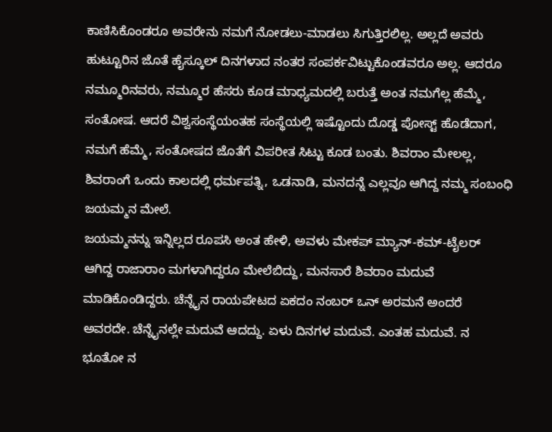ಕಾಣಿಸಿಕೊಂಡರೂ ಅವರೇನು ನಮಗೆ ನೋಡಲು-ಮಾಡಲು ಸಿಗುತ್ತಿರಲಿಲ್ಲ. ಅಲ್ಲದೆ ಅವರು ಹುಟ್ಟೂರಿನ ಜೊತೆ ಹೈಸ್ಕೂಲ್ ದಿನಗಳಾದ ನಂತರ ಸಂಪರ್ಕವಿಟ್ಟುಕೊಂಡವರೂ ಅಲ್ಲ. ಆದರೂ ನಮ್ಮೂರಿನವರು, ನಮ್ಮೂರ ಹೆಸರು ಕೂಡ ಮಾಧ್ಯಮದಲ್ಲಿ ಬರುತ್ತೆ ಅಂತ ನಮಗೆಲ್ಲ ಹೆಮ್ಮೆ, ಸಂತೋಷ. ಆದರೆ ವಿಶ್ವಸಂಸ್ಥೆಯಂತಹ ಸಂಸ್ಥೆಯಲ್ಲಿ ಇಷ್ಟೊಂದು ದೊಡ್ಡ ಪೋಸ್ಟ್ ಹೊಡೆದಾಗ, ನಮಗೆ ಹೆಮ್ಮೆ, ಸಂತೋಷದ ಜೊತೆಗೆ ವಿಪರೀತ ಸಿಟ್ಟು ಕೂಡ ಬಂತು. ಶಿವರಾಂ ಮೇಲಲ್ಲ, ಶಿವರಾಂಗೆ ಒಂದು ಕಾಲದಲ್ಲಿ ಧರ್ಮಪತ್ನಿ, ಒಡನಾಡಿ, ಮನದನ್ನೆ ಎಲ್ಲವೂ ಆಗಿದ್ದ ನಮ್ಮ ಸಂಬಂಧಿ ಜಯಮ್ಮನ ಮೇಲೆ.
ಜಯಮ್ಮನನ್ನು ಇನ್ನಿಲ್ಲದ ರೂಪಸಿ ಅಂತ ಹೇಳಿ, ಅವಳು ಮೇಕಪ್ ಮ್ಯಾನ್-ಕಮ್-ಟೈಲರ್ ಆಗಿದ್ದ ರಾಜಾರಾಂ ಮಗಳಾಗಿದ್ದರೂ ಮೇಲೆಬಿದ್ದು, ಮನಸಾರೆ ಶಿವರಾಂ ಮದುವೆ ಮಾಡಿಕೊಂಡಿದ್ದರು. ಚೆನ್ನೈನ ರಾಯಪೇಟದ ಏಕದಂ ನಂಬರ್ ಒನ್ ಅರಮನೆ ಅಂದರೆ ಅವರದೇ. ಚೆನ್ನೈನಲ್ಲೇ ಮದುವೆ ಆದದ್ದು. ಏಳು ದಿನಗಳ ಮದುವೆ. ಎಂತಹ ಮದುವೆ. ನ ಭೂತೋ ನ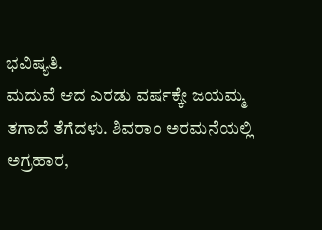ಭವಿಷ್ಯತಿ.
ಮದುವೆ ಆದ ಎರಡು ವರ್ಷಕ್ಕೇ ಜಯಮ್ಮ ತಗಾದೆ ತೆಗೆದಳು. ಶಿವರಾಂ ಅರಮನೆಯಲ್ಲಿ ಅಗ್ರಹಾರ,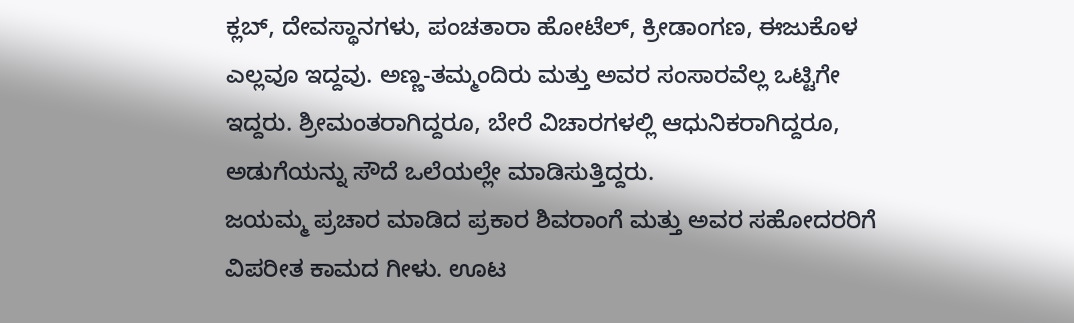ಕ್ಲಬ್, ದೇವಸ್ಥಾನಗಳು, ಪಂಚತಾರಾ ಹೋಟೆಲ್, ಕ್ರೀಡಾಂಗಣ, ಈಜುಕೊಳ ಎಲ್ಲವೂ ಇದ್ದವು. ಅಣ್ಣ-ತಮ್ಮಂದಿರು ಮತ್ತು ಅವರ ಸಂಸಾರವೆಲ್ಲ ಒಟ್ಟಿಗೇ ಇದ್ದರು. ಶ್ರೀಮಂತರಾಗಿದ್ದರೂ, ಬೇರೆ ವಿಚಾರಗಳಲ್ಲಿ ಆಧುನಿಕರಾಗಿದ್ದರೂ, ಅಡುಗೆಯನ್ನು ಸೌದೆ ಒಲೆಯಲ್ಲೇ ಮಾಡಿಸುತ್ತಿದ್ದರು.
ಜಯಮ್ಮ ಪ್ರಚಾರ ಮಾಡಿದ ಪ್ರಕಾರ ಶಿವರಾಂಗೆ ಮತ್ತು ಅವರ ಸಹೋದರರಿಗೆ ವಿಪರೀತ ಕಾಮದ ಗೀಳು. ಊಟ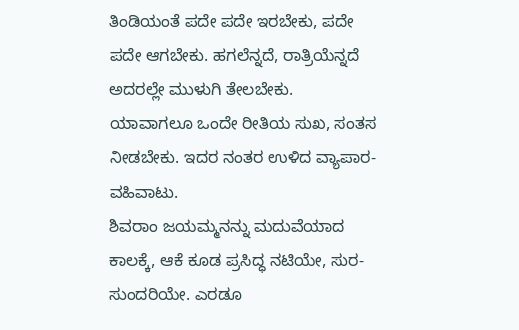ತಿಂಡಿಯಂತೆ ಪದೇ ಪದೇ ಇರಬೇಕು, ಪದೇ ಪದೇ ಆಗಬೇಕು. ಹಗಲೆನ್ನದೆ, ರಾತ್ರಿಯೆನ್ನದೆ ಅದರಲ್ಲೇ ಮುಳುಗಿ ತೇಲಬೇಕು. ಯಾವಾಗಲೂ ಒಂದೇ ರೀತಿಯ ಸುಖ, ಸಂತಸ ನೀಡಬೇಕು. ಇದರ ನಂತರ ಉಳಿದ ವ್ಯಾಪಾರ-ವಹಿವಾಟು.
ಶಿವರಾಂ ಜಯಮ್ಮನನ್ನು ಮದುವೆಯಾದ ಕಾಲಕ್ಕೆ, ಆಕೆ ಕೂಡ ಪ್ರಸಿದ್ಧ ನಟಿಯೇ, ಸುರ-ಸುಂದರಿಯೇ. ಎರಡೂ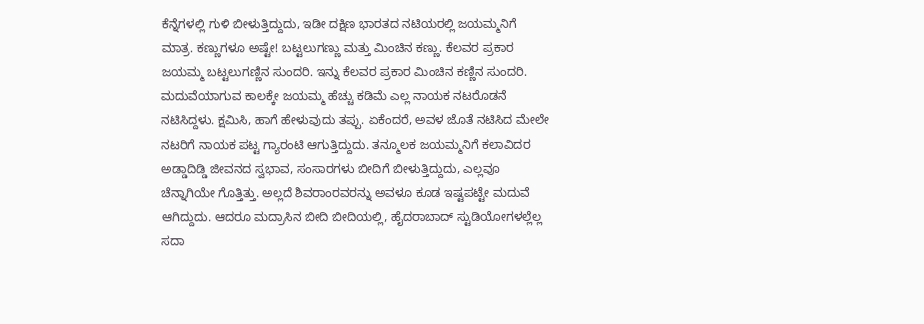ಕೆನ್ನೆಗಳಲ್ಲಿ ಗುಳಿ ಬೀಳುತ್ತಿದ್ದುದು, ಇಡೀ ದಕ್ಷಿಣ ಭಾರತದ ನಟಿಯರಲ್ಲಿ ಜಯಮ್ಮನಿಗೆ ಮಾತ್ರ. ಕಣ್ಣುಗಳೂ ಅಷ್ಟೇ! ಬಟ್ಟಲುಗಣ್ಣು ಮತ್ತು ಮಿಂಚಿನ ಕಣ್ಣು. ಕೆಲವರ ಪ್ರಕಾರ ಜಯಮ್ಮ ಬಟ್ಟಲುಗಣ್ಣಿನ ಸುಂದರಿ. ಇನ್ನು ಕೆಲವರ ಪ್ರಕಾರ ಮಿಂಚಿನ ಕಣ್ಣಿನ ಸುಂದರಿ.
ಮದುವೆಯಾಗುವ ಕಾಲಕ್ಕೇ ಜಯಮ್ಮ ಹೆಚ್ಚು ಕಡಿಮೆ ಎಲ್ಲ ನಾಯಕ ನಟರೊಡನೆ ನಟಿಸಿದ್ದಳು. ಕ್ಷಮಿಸಿ, ಹಾಗೆ ಹೇಳುವುದು ತಪ್ಪು. ಏಕೆಂದರೆ, ಅವಳ ಜೊತೆ ನಟಿಸಿದ ಮೇಲೇ ನಟರಿಗೆ ನಾಯಕ ಪಟ್ಟ ಗ್ಯಾರಂಟಿ ಆಗುತ್ತಿದ್ದುದು. ತನ್ಮೂಲಕ ಜಯಮ್ಮನಿಗೆ ಕಲಾವಿದರ ಅಡ್ಡಾದಿಡ್ಡಿ ಜೀವನದ ಸ್ವಭಾವ, ಸಂಸಾರಗಳು ಬೀದಿಗೆ ಬೀಳುತ್ತಿದ್ದುದು, ಎಲ್ಲವೂ ಚೆನ್ನಾಗಿಯೇ ಗೊತ್ತಿತ್ತು. ಅಲ್ಲದೆ ಶಿವರಾಂರವರನ್ನು ಅವಳೂ ಕೂಡ ಇಷ್ಟಪಟ್ಟೇ ಮದುವೆ ಆಗಿದ್ದುದು. ಆದರೂ ಮದ್ರಾಸಿನ ಬೀದಿ ಬೀದಿಯಲ್ಲಿ, ಹೈದರಾಬಾದ್ ಸ್ಟುಡಿಯೋಗಳಲ್ಲೆಲ್ಲ ಸದಾ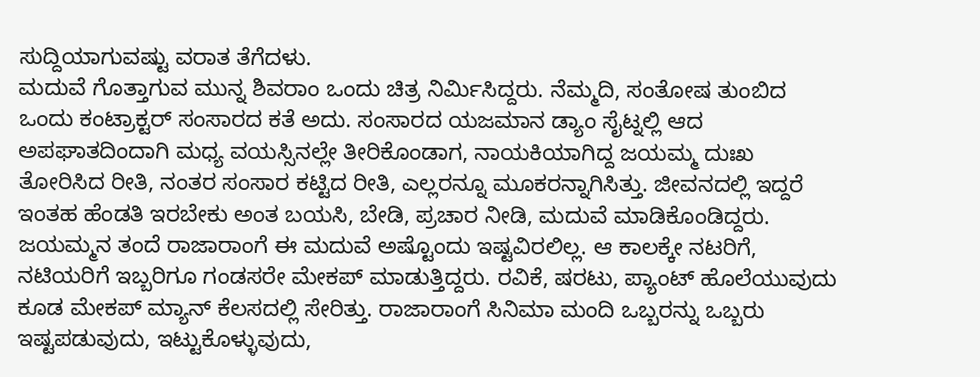ಸುದ್ದಿಯಾಗುವಷ್ಟು ವರಾತ ತೆಗೆದಳು.
ಮದುವೆ ಗೊತ್ತಾಗುವ ಮುನ್ನ ಶಿವರಾಂ ಒಂದು ಚಿತ್ರ ನಿರ್ಮಿಸಿದ್ದರು. ನೆಮ್ಮದಿ, ಸಂತೋಷ ತುಂಬಿದ ಒಂದು ಕಂಟ್ರಾಕ್ಟರ್ ಸಂಸಾರದ ಕತೆ ಅದು. ಸಂಸಾರದ ಯಜಮಾನ ಡ್ಯಾಂ ಸೈಟ್ನಲ್ಲಿ ಆದ ಅಪಘಾತದಿಂದಾಗಿ ಮಧ್ಯ ವಯಸ್ಸಿನಲ್ಲೇ ತೀರಿಕೊಂಡಾಗ, ನಾಯಕಿಯಾಗಿದ್ದ ಜಯಮ್ಮ ದುಃಖ ತೋರಿಸಿದ ರೀತಿ, ನಂತರ ಸಂಸಾರ ಕಟ್ಟಿದ ರೀತಿ, ಎಲ್ಲರನ್ನೂ ಮೂಕರನ್ನಾಗಿಸಿತ್ತು. ಜೀವನದಲ್ಲಿ ಇದ್ದರೆ ಇಂತಹ ಹೆಂಡತಿ ಇರಬೇಕು ಅಂತ ಬಯಸಿ, ಬೇಡಿ, ಪ್ರಚಾರ ನೀಡಿ, ಮದುವೆ ಮಾಡಿಕೊಂಡಿದ್ದರು.
ಜಯಮ್ಮನ ತಂದೆ ರಾಜಾರಾಂಗೆ ಈ ಮದುವೆ ಅಷ್ಟೊಂದು ಇಷ್ಟವಿರಲಿಲ್ಲ. ಆ ಕಾಲಕ್ಕೇ ನಟರಿಗೆ, ನಟಿಯರಿಗೆ ಇಬ್ಬರಿಗೂ ಗಂಡಸರೇ ಮೇಕಪ್ ಮಾಡುತ್ತಿದ್ದರು. ರವಿಕೆ, ಷರಟು, ಪ್ಯಾಂಟ್ ಹೊಲೆಯುವುದು ಕೂಡ ಮೇಕಪ್ ಮ್ಯಾನ್ ಕೆಲಸದಲ್ಲಿ ಸೇರಿತ್ತು. ರಾಜಾರಾಂಗೆ ಸಿನಿಮಾ ಮಂದಿ ಒಬ್ಬರನ್ನು ಒಬ್ಬರು ಇಷ್ಟಪಡುವುದು, ಇಟ್ಟುಕೊಳ್ಳುವುದು,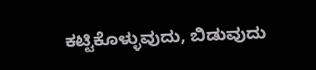ಕಟ್ಟಿಕೊಳ್ಳುವುದು, ಬಿಡುವುದು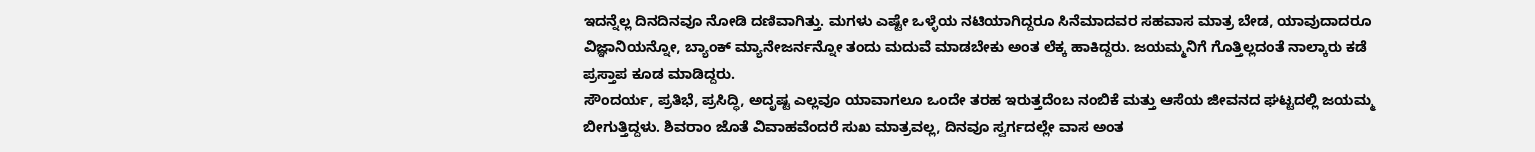ಇದನ್ನೆಲ್ಲ ದಿನದಿನವೂ ನೋಡಿ ದಣಿವಾಗಿತ್ತು. ಮಗಳು ಎಷ್ಟೇ ಒಳ್ಳೆಯ ನಟಿಯಾಗಿದ್ದರೂ ಸಿನೆಮಾದವರ ಸಹವಾಸ ಮಾತ್ರ ಬೇಡ, ಯಾವುದಾದರೂ ವಿಜ್ಞಾನಿಯನ್ನೋ, ಬ್ಯಾಂಕ್ ಮ್ಯಾನೇಜರ್ನನ್ನೋ ತಂದು ಮದುವೆ ಮಾಡಬೇಕು ಅಂತ ಲೆಕ್ಕ ಹಾಕಿದ್ದರು. ಜಯಮ್ಮನಿಗೆ ಗೊತ್ತಿಲ್ಲದಂತೆ ನಾಲ್ಕಾರು ಕಡೆ ಪ್ರಸ್ತಾಪ ಕೂಡ ಮಾಡಿದ್ದರು.
ಸೌಂದರ್ಯ, ಪ್ರತಿಭೆ, ಪ್ರಸಿದ್ಧಿ, ಅದೃಷ್ಟ ಎಲ್ಲವೂ ಯಾವಾಗಲೂ ಒಂದೇ ತರಹ ಇರುತ್ತದೆಂಬ ನಂಬಿಕೆ ಮತ್ತು ಆಸೆಯ ಜೀವನದ ಘಟ್ಟದಲ್ಲಿ ಜಯಮ್ಮ ಬೀಗುತ್ತಿದ್ದಳು. ಶಿವರಾಂ ಜೊತೆ ವಿವಾಹವೆಂದರೆ ಸುಖ ಮಾತ್ರವಲ್ಲ, ದಿನವೂ ಸ್ವರ್ಗದಲ್ಲೇ ವಾಸ ಅಂತ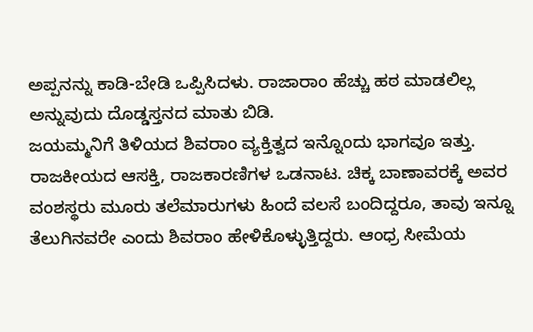ಅಪ್ಪನನ್ನು ಕಾಡಿ-ಬೇಡಿ ಒಪ್ಪಿಸಿದಳು. ರಾಜಾರಾಂ ಹೆಚ್ಚು ಹಠ ಮಾಡಲಿಲ್ಲ ಅನ್ನುವುದು ದೊಡ್ಡಸ್ತನದ ಮಾತು ಬಿಡಿ.
ಜಯಮ್ಮನಿಗೆ ತಿಳಿಯದ ಶಿವರಾಂ ವ್ಯಕ್ತಿತ್ವದ ಇನ್ನೊಂದು ಭಾಗವೂ ಇತ್ತು. ರಾಜಕೀಯದ ಆಸಕ್ತಿ, ರಾಜಕಾರಣಿಗಳ ಒಡನಾಟ. ಚಿಕ್ಕ ಬಾಣಾವರಕ್ಕೆ ಅವರ ವಂಶಸ್ಥರು ಮೂರು ತಲೆಮಾರುಗಳು ಹಿಂದೆ ವಲಸೆ ಬಂದಿದ್ದರೂ, ತಾವು ಇನ್ನೂ ತೆಲುಗಿನವರೇ ಎಂದು ಶಿವರಾಂ ಹೇಳಿಕೊಳ್ಳುತ್ತಿದ್ದರು. ಆಂಧ್ರ ಸೀಮೆಯ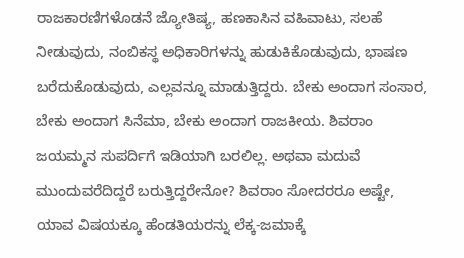ರಾಜಕಾರಣಿಗಳೊಡನೆ ಜ್ಯೋತಿಷ್ಯ, ಹಣಕಾಸಿನ ವಹಿವಾಟು, ಸಲಹೆ ನೀಡುವುದು, ನಂಬಿಕಸ್ಥ ಅಧಿಕಾರಿಗಳನ್ನು ಹುಡುಕಿಕೊಡುವುದು, ಭಾಷಣ ಬರೆದುಕೊಡುವುದು, ಎಲ್ಲವನ್ನೂ ಮಾಡುತ್ತಿದ್ದರು. ಬೇಕು ಅಂದಾಗ ಸಂಸಾರ, ಬೇಕು ಅಂದಾಗ ಸಿನೆಮಾ, ಬೇಕು ಅಂದಾಗ ರಾಜಕೀಯ. ಶಿವರಾಂ ಜಯಮ್ಮನ ಸುಪರ್ದಿಗೆ ಇಡಿಯಾಗಿ ಬರಲಿಲ್ಲ. ಅಥವಾ ಮದುವೆ ಮುಂದುವರೆದಿದ್ದರೆ ಬರುತ್ತಿದ್ದರೇನೋ? ಶಿವರಾಂ ಸೋದರರೂ ಅಷ್ಟೇ, ಯಾವ ವಿಷಯಕ್ಕೂ ಹೆಂಡತಿಯರನ್ನು ಲೆಕ್ಕ-ಜಮಾಕ್ಕೆ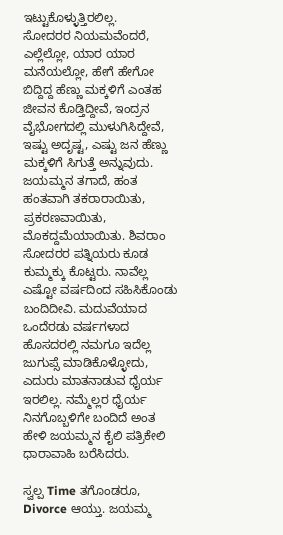ಇಟ್ಟುಕೊಳ್ಳುತ್ತಿರಲಿಲ್ಲ.
ಸೋದರರ ನಿಯಮವೆಂದರೆ, ಎಲ್ಲೆಲ್ಲೋ, ಯಾರ ಯಾರ ಮನೆಯಲ್ಲೋ, ಹೇಗೆ ಹೇಗೋ ಬಿದ್ದಿದ್ದ ಹೆಣ್ಣು ಮಕ್ಕಳಿಗೆ ಎಂತಹ ಜೀವನ ಕೊಡ್ತಿದ್ದೀವೆ, ಇಂದ್ರನ ವೈಭೋಗದಲ್ಲಿ ಮುಳುಗಿಸಿದ್ದೇವೆ, ಇಷ್ಟು ಅದೃಷ್ಟ, ಎಷ್ಟು ಜನ ಹೆಣ್ಣು ಮಕ್ಕಳಿಗೆ ಸಿಗುತ್ತೆ ಅನ್ನುವುದು.
ಜಯಮ್ಮನ ತಗಾದೆ, ಹಂತ ಹಂತವಾಗಿ ತಕರಾರಾಯಿತು, ಪ್ರಕರಣವಾಯಿತು, ಮೊಕದ್ದಮೆಯಾಯಿತು. ಶಿವರಾಂ ಸೋದರರ ಪತ್ನಿಯರು ಕೂಡ ಕುಮ್ಮಕ್ಕು ಕೊಟ್ಟರು. ನಾವೆಲ್ಲ ಎಷ್ಟೋ ವರ್ಷದಿಂದ ಸಹಿಸಿಕೊಂಡು ಬಂದಿದೀವಿ. ಮದುವೆಯಾದ ಒಂದೆರಡು ವರ್ಷಗಳಾದ ಹೊಸದರಲ್ಲಿ ನಮಗೂ ಇದೆಲ್ಲ ಜುಗುಪ್ಸೆ ಮಾಡಿಕೊಳ್ಳೋದು, ಎದುರು ಮಾತನಾಡುವ ಧೈರ್ಯ ಇರಲಿಲ್ಲ. ನಮ್ಮೆಲ್ಲರ ಧೈರ್ಯ ನಿನಗೊಬ್ಬಳಿಗೇ ಬಂದಿದೆ ಅಂತ ಹೇಳಿ ಜಯಮ್ಮನ ಕೈಲಿ ಪತ್ರಿಕೇಲಿ ಧಾರಾವಾಹಿ ಬರೆಸಿದರು.

ಸ್ವಲ್ಪ Time ತಗೊಂಡರೂ, Divorce ಆಯ್ತು. ಜಯಮ್ಮ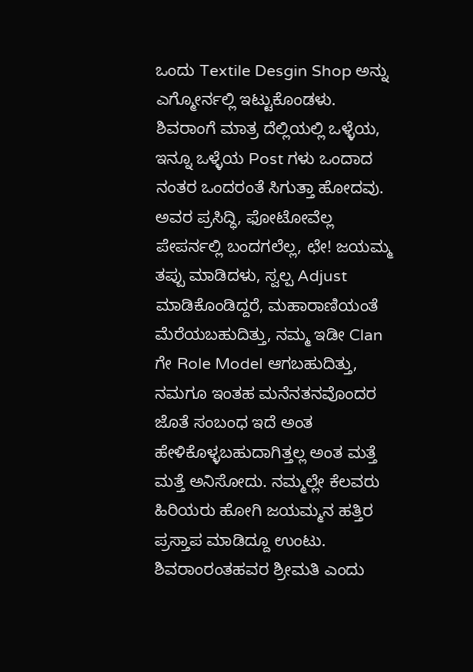ಒಂದು Textile Desgin Shop ಅನ್ನು ಎಗ್ಮೋರ್ನಲ್ಲಿ ಇಟ್ಟುಕೊಂಡಳು. ಶಿವರಾಂಗೆ ಮಾತ್ರ ದೆಲ್ಲಿಯಲ್ಲಿ ಒಳ್ಳೆಯ, ಇನ್ನೂ ಒಳ್ಳೆಯ Post ಗಳು ಒಂದಾದ ನಂತರ ಒಂದರಂತೆ ಸಿಗುತ್ತಾ ಹೋದವು. ಅವರ ಪ್ರಸಿದ್ಧಿ, ಫೋಟೋವೆಲ್ಲ ಪೇಪರ್ನಲ್ಲಿ ಬಂದಗಲೆಲ್ಲ, ಛೇ! ಜಯಮ್ಮ ತಪ್ಪು ಮಾಡಿದಳು, ಸ್ವಲ್ಪ Adjust ಮಾಡಿಕೊಂಡಿದ್ದರೆ, ಮಹಾರಾಣಿಯಂತೆ ಮೆರೆಯಬಹುದಿತ್ತು, ನಮ್ಮ ಇಡೀ Clan ಗೇ Role Model ಆಗಬಹುದಿತ್ತು, ನಮಗೂ ಇಂತಹ ಮನೆನತನವೊಂದರ ಜೊತೆ ಸಂಬಂಧ ಇದೆ ಅಂತ ಹೇಳಿಕೊಳ್ಳಬಹುದಾಗಿತ್ತಲ್ಲ ಅಂತ ಮತ್ತೆ ಮತ್ತೆ ಅನಿಸೋದು. ನಮ್ಮಲ್ಲೇ ಕೆಲವರು ಹಿರಿಯರು ಹೋಗಿ ಜಯಮ್ಮನ ಹತ್ತಿರ ಪ್ರಸ್ತಾಪ ಮಾಡಿದ್ದೂ ಉಂಟು. ಶಿವರಾಂರಂತಹವರ ಶ್ರೀಮತಿ ಎಂದು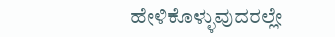ಹೇಳಿಕೊಳ್ಳುವುದರಲ್ಲೇ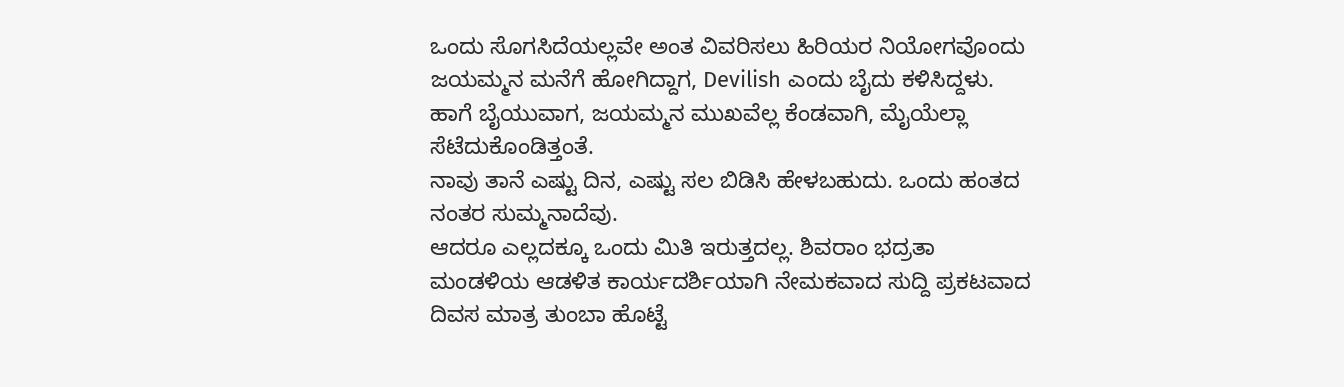ಒಂದು ಸೊಗಸಿದೆಯಲ್ಲವೇ ಅಂತ ವಿವರಿಸಲು ಹಿರಿಯರ ನಿಯೋಗವೊಂದು ಜಯಮ್ಮನ ಮನೆಗೆ ಹೋಗಿದ್ದಾಗ, Devilish ಎಂದು ಬೈದು ಕಳಿಸಿದ್ದಳು. ಹಾಗೆ ಬೈಯುವಾಗ, ಜಯಮ್ಮನ ಮುಖವೆಲ್ಲ ಕೆಂಡವಾಗಿ, ಮೈಯೆಲ್ಲಾ ಸೆಟೆದುಕೊಂಡಿತ್ತಂತೆ.
ನಾವು ತಾನೆ ಎಷ್ಟು ದಿನ, ಎಷ್ಟು ಸಲ ಬಿಡಿಸಿ ಹೇಳಬಹುದು. ಒಂದು ಹಂತದ ನಂತರ ಸುಮ್ಮನಾದೆವು.
ಆದರೂ ಎಲ್ಲದಕ್ಕೂ ಒಂದು ಮಿತಿ ಇರುತ್ತದಲ್ಲ. ಶಿವರಾಂ ಭದ್ರತಾ ಮಂಡಳಿಯ ಆಡಳಿತ ಕಾರ್ಯದರ್ಶಿಯಾಗಿ ನೇಮಕವಾದ ಸುದ್ದಿ ಪ್ರಕಟವಾದ ದಿವಸ ಮಾತ್ರ ತುಂಬಾ ಹೊಟ್ಟೆ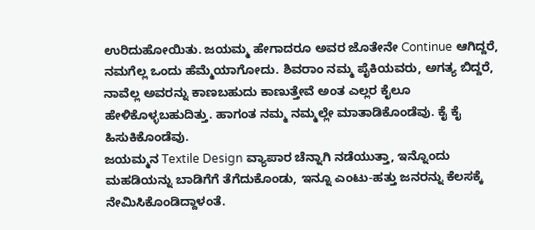ಉರಿದುಹೋಯಿತು. ಜಯಮ್ಮ ಹೇಗಾದರೂ ಅವರ ಜೊತೇನೇ Continue ಆಗಿದ್ದರೆ, ನಮಗೆಲ್ಲ ಒಂದು ಹೆಮ್ಮೆಯಾಗೋದು. ಶಿವರಾಂ ನಮ್ಮ ಪೈಕಿಯವರು, ಅಗತ್ಯ ಬಿದ್ದರೆ, ನಾವೆಲ್ಲ ಅವರನ್ನು ಕಾಣಬಹುದು ಕಾಣುತ್ತೇವೆ ಅಂತ ಎಲ್ಲರ ಕೈಲೂ ಹೇಳಿಕೊಳ್ಳಬಹುದಿತ್ತು. ಹಾಗಂತ ನಮ್ಮ ನಮ್ಮಲ್ಲೇ ಮಾತಾಡಿಕೊಂಡೆವು. ಕೈ ಕೈ ಹಿಸುಕಿಕೊಂಡೆವು.
ಜಯಮ್ಮನ Textile Design ವ್ಯಾಪಾರ ಚೆನ್ನಾಗಿ ನಡೆಯುತ್ತಾ, ಇನ್ನೊಂದು ಮಹಡಿಯನ್ನು ಬಾಡಿಗೆಗೆ ತೆಗೆದುಕೊಂಡು, ಇನ್ನೂ ಎಂಟು-ಹತ್ತು ಜನರನ್ನು ಕೆಲಸಕ್ಕೆ ನೇಮಿಸಿಕೊಂಡಿದ್ದಾಳಂತೆ.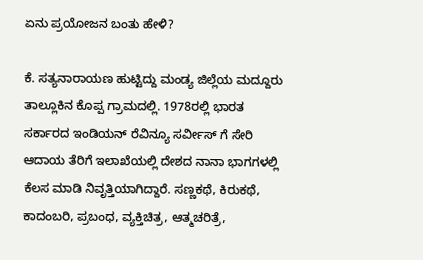ಏನು ಪ್ರಯೋಜನ ಬಂತು ಹೇಳಿ?

ಕೆ. ಸತ್ಯನಾರಾಯಣ ಹುಟ್ಟಿದ್ದು ಮಂಡ್ಯ ಜಿಲ್ಲೆಯ ಮದ್ದೂರು ತಾಲ್ಲೂಕಿನ ಕೊಪ್ಪ ಗ್ರಾಮದಲ್ಲಿ. 1978ರಲ್ಲಿ ಭಾರತ ಸರ್ಕಾರದ ಇಂಡಿಯನ್ ರೆವಿನ್ಯೂ ಸರ್ವೀಸ್ ಗೆ ಸೇರಿ ಆದಾಯ ತೆರಿಗೆ ಇಲಾಖೆಯಲ್ಲಿ ದೇಶದ ನಾನಾ ಭಾಗಗಳಲ್ಲಿ ಕೆಲಸ ಮಾಡಿ ನಿವೃತ್ತಿಯಾಗಿದ್ದಾರೆ. ಸಣ್ಣಕಥೆ, ಕಿರುಕಥೆ, ಕಾದಂಬರಿ, ಪ್ರಬಂಧ, ವ್ಯಕ್ತಿಚಿತ್ರ, ಆತ್ಮಚರಿತ್ರೆ,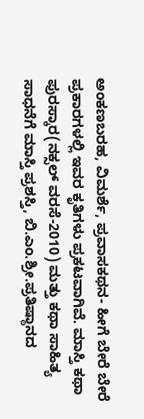ಅಂಕಣಬರಹ, ವಿಮರ್ಶೆ, ಪ್ರವಾಸಕಥನ- ಹೀಗೆ ಬೇರೆ ಬೇರೆ ಪ್ರಕಾರಗಳಲ್ಲಿ ಇವರ ಕೃತಿಗಳು ಪ್ರಕಟವಾಗಿವೆ. ಮಾಸ್ತಿ ಕಥಾ ಪುರಸ್ಕಾರ(ನಕ್ಸಲ್ ವರಸೆ-2010) ಮತ್ತು ಕಥಾ ಸಾಹಿತ್ಯ ಸಾಧನೆಗೆ ಮಾಸ್ತಿ ಪ್ರಶಸ್ತಿ, ಬಿ.ಎಂ.ಶ್ರೀ.ಪ್ರತಿಷ್ಠಾನದ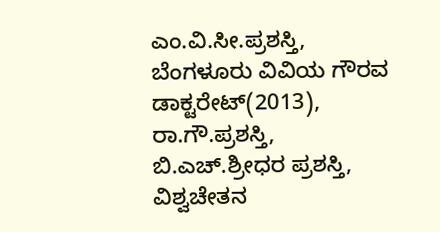ಎಂ.ವಿ.ಸೀ.ಪ್ರಶಸ್ತಿ, ಬೆಂಗಳೂರು ವಿವಿಯ ಗೌರವ ಡಾಕ್ಟರೇಟ್(2013), ರಾ.ಗೌ.ಪ್ರಶಸ್ತಿ, ಬಿ.ಎಚ್.ಶ್ರೀಧರ ಪ್ರಶಸ್ತಿ, ವಿಶ್ವಚೇತನ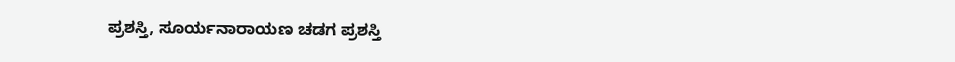ಪ್ರಶಸ್ತಿ, ಸೂರ್ಯನಾರಾಯಣ ಚಡಗ ಪ್ರಶಸ್ತಿ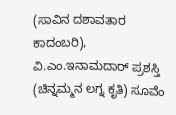(ಸಾವಿನ ದಶಾವತಾರ ಕಾದಂಬರಿ), ವಿ.ಎಂ.ಇನಾಮದಾರ್ ಪ್ರಶಸ್ತಿ (ಚಿನ್ನಮ್ಮನ ಲಗ್ನ ಕೃತಿ) ಸೂವೆಂ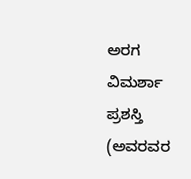ಅರಗ ವಿಮರ್ಶಾ ಪ್ರಶಸ್ತಿ (ಅವರವರ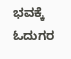ಭವಕ್ಕೆ ಓದುಗರ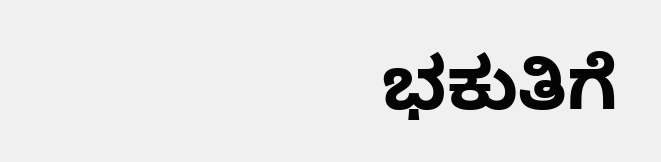ಭಕುತಿಗೆ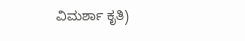ವಿಮರ್ಶಾ ಕೃತಿ)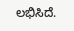ಲಭಿಸಿದೆ.